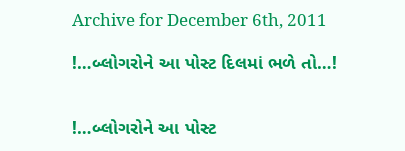Archive for December 6th, 2011

!…બ્લોગરોને આ પોસ્ટ દિલમાં ભળે તો…!


!…બ્લોગરોને આ પોસ્ટ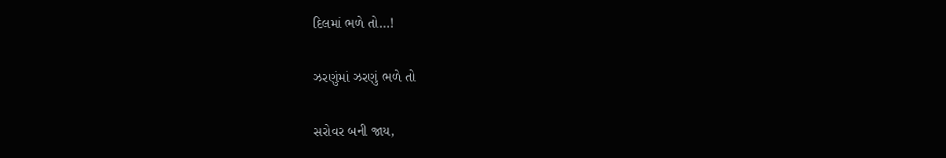દિલમાં ભળે તો…!

ઝરણુંમાં ઝરણું ભળે તો

સરોવર બની જાય,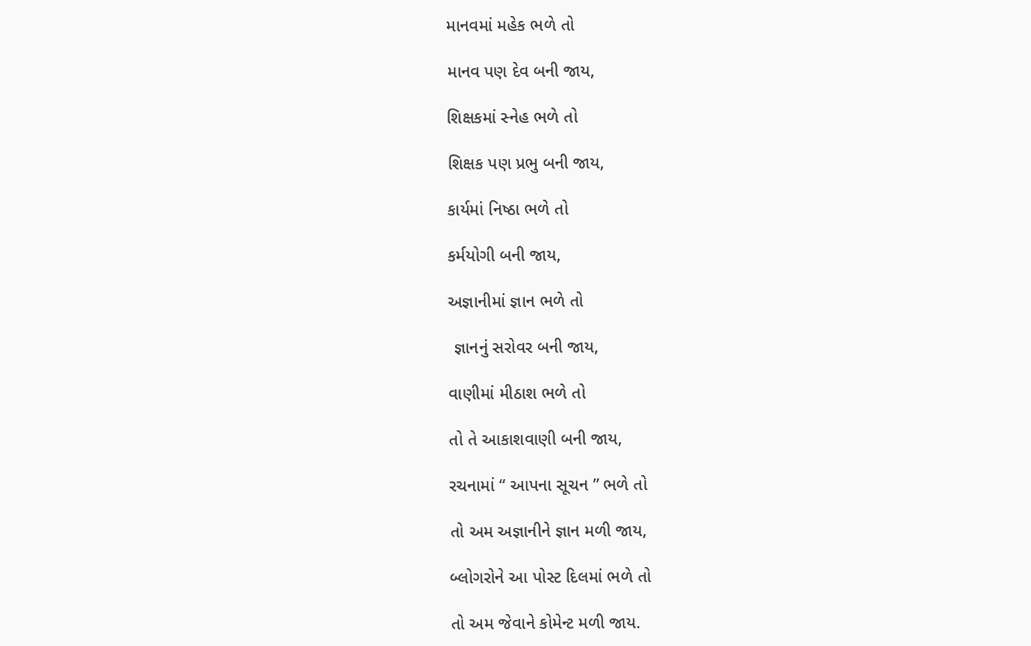માનવમાં મહેક ભળે તો

માનવ પણ દેવ બની જાય,

શિક્ષકમાં સ્નેહ ભળે તો

શિક્ષક પણ પ્રભુ બની જાય,

કાર્યમાં નિષ્ઠા ભળે તો

કર્મયોગી બની જાય,

અજ્ઞાનીમાં જ્ઞાન ભળે તો

 જ્ઞાનનું સરોવર બની જાય,

વાણીમાં મીઠાશ ભળે તો

તો તે આકાશવાણી બની જાય,

રચનામાં “ આપના સૂચન ” ભળે તો

તો અમ અજ્ઞાનીને જ્ઞાન મળી જાય,

બ્લોગરોને આ પોસ્ટ દિલમાં ભળે તો

તો અમ જેવાને કોમેન્ટ મળી જાય.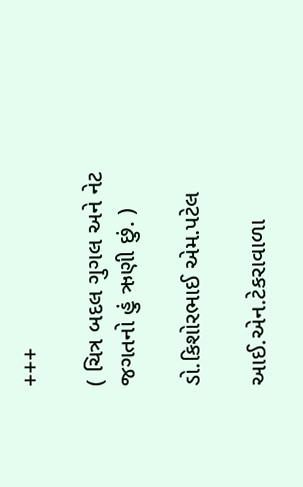+++

( ચિત્ર બદલ ગુગલ અને નેટ જગતનો હું ઋણી છું. )

ડો.કિશોરભાઈ એમ.પટેલ

આઈ.એન.ટેકરાવાળા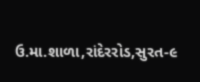ઉ.મા.શાળા,રાંદેરરોડ,સુરત-૯